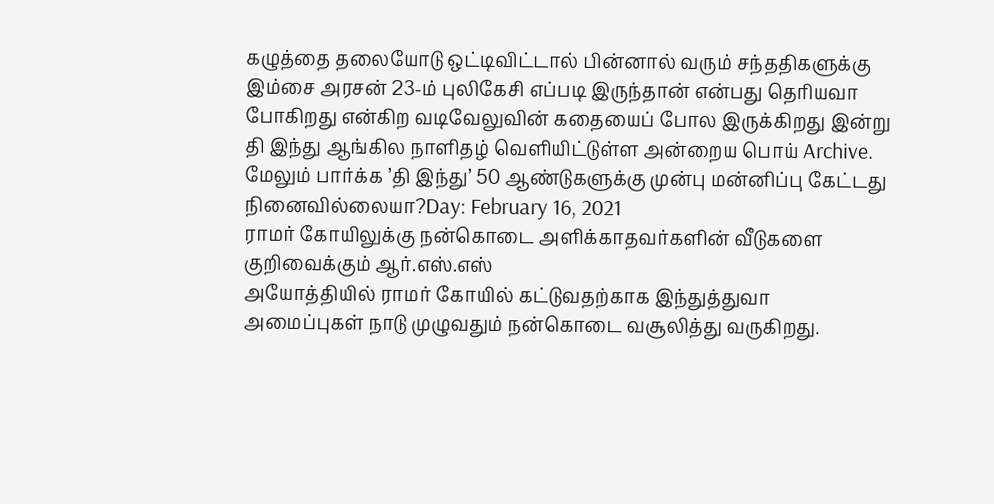கழுத்தை தலையோடு ஒட்டிவிட்டால் பின்னால் வரும் சந்ததிகளுக்கு இம்சை அரசன் 23-ம் புலிகேசி எப்படி இருந்தான் என்பது தெரியவா போகிறது என்கிற வடிவேலுவின் கதையைப் போல இருக்கிறது இன்று தி இந்து ஆங்கில நாளிதழ் வெளியிட்டுள்ள அன்றைய பொய் Archive.
மேலும் பார்க்க ’தி இந்து’ 50 ஆண்டுகளுக்கு முன்பு மன்னிப்பு கேட்டது நினைவில்லையா?Day: February 16, 2021
ராமர் கோயிலுக்கு நன்கொடை அளிக்காதவர்களின் வீடுகளை குறிவைக்கும் ஆர்.எஸ்.எஸ்
அயோத்தியில் ராமர் கோயில் கட்டுவதற்காக இந்துத்துவா அமைப்புகள் நாடு முழுவதும் நன்கொடை வசூலித்து வருகிறது.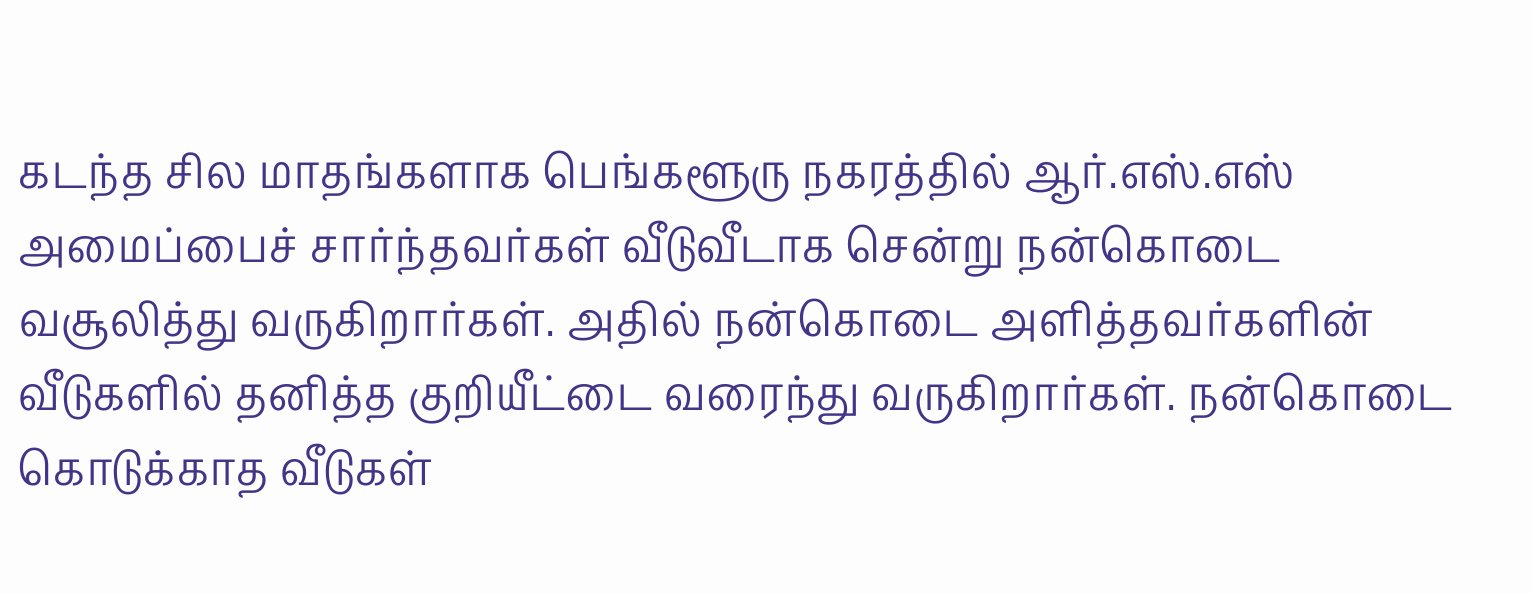கடந்த சில மாதங்களாக பெங்களூரு நகரத்தில் ஆர்.எஸ்.எஸ் அமைப்பைச் சார்ந்தவர்கள் வீடுவீடாக சென்று நன்கொடை வசூலித்து வருகிறார்கள். அதில் நன்கொடை அளித்தவர்களின் வீடுகளில் தனித்த குறியீட்டை வரைந்து வருகிறார்கள். நன்கொடை கொடுக்காத வீடுகள்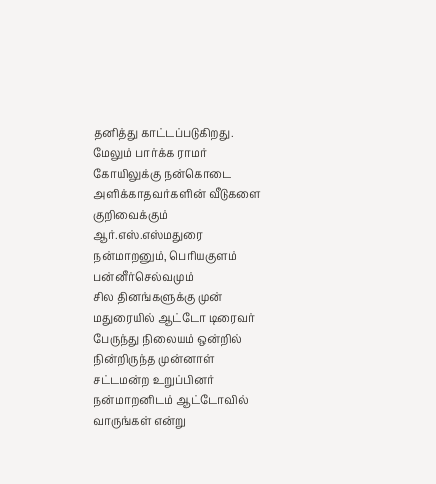தனித்து காட்டப்படுகிறது.
மேலும் பார்க்க ராமர் கோயிலுக்கு நன்கொடை அளிக்காதவர்களின் வீடுகளை குறிவைக்கும் ஆர்.எஸ்.எஸ்மதுரை நன்மாறனும், பெரியகுளம் பன்னீர்செல்வமும்
சில தினங்களுக்கு முன் மதுரையில் ஆட்டோ டிரைவர் பேருந்து நிலையம் ஒன்றில் நின்றிருந்த முன்னாள் சட்டமன்ற உறுப்பினர் நன்மாறனிடம் ஆட்டோவில் வாருங்கள் என்று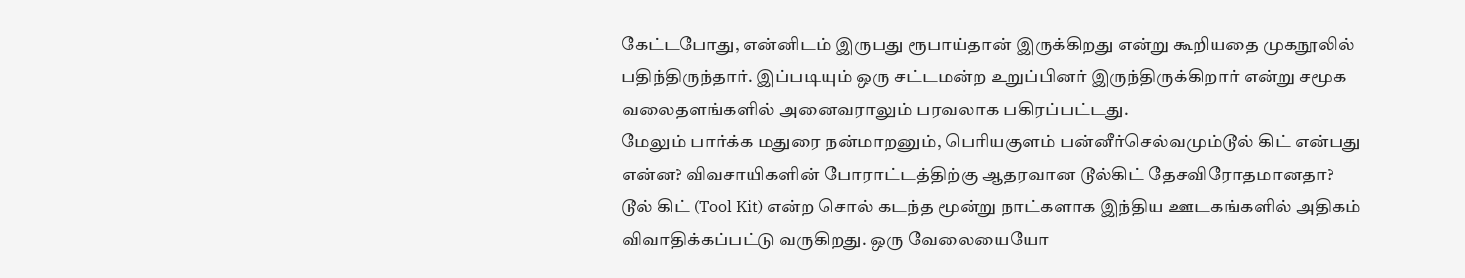கேட்டபோது, என்னிடம் இருபது ரூபாய்தான் இருக்கிறது என்று கூறியதை முகநூலில் பதிந்திருந்தார். இப்படியும் ஒரு சட்டமன்ற உறுப்பினர் இருந்திருக்கிறார் என்று சமூக வலைதளங்களில் அனைவராலும் பரவலாக பகிரப்பட்டது.
மேலும் பார்க்க மதுரை நன்மாறனும், பெரியகுளம் பன்னீர்செல்வமும்டூல் கிட் என்பது என்ன? விவசாயிகளின் போராட்டத்திற்கு ஆதரவான டூல்கிட் தேசவிரோதமானதா?
டூல் கிட் (Tool Kit) என்ற சொல் கடந்த மூன்று நாட்களாக இந்திய ஊடகங்களில் அதிகம் விவாதிக்கப்பட்டு வருகிறது. ஒரு வேலையையோ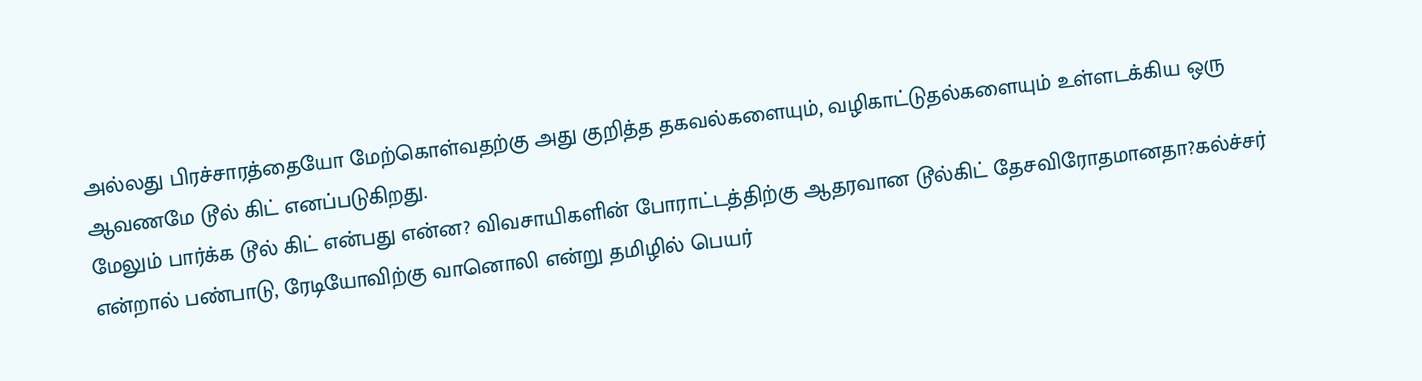அல்லது பிரச்சாரத்தையோ மேற்கொள்வதற்கு அது குறித்த தகவல்களையும், வழிகாட்டுதல்களையும் உள்ளடக்கிய ஒரு ஆவணமே டூல் கிட் எனப்படுகிறது.
மேலும் பார்க்க டூல் கிட் என்பது என்ன? விவசாயிகளின் போராட்டத்திற்கு ஆதரவான டூல்கிட் தேசவிரோதமானதா?கல்ச்சர் என்றால் பண்பாடு, ரேடியோவிற்கு வானொலி என்று தமிழில் பெயர்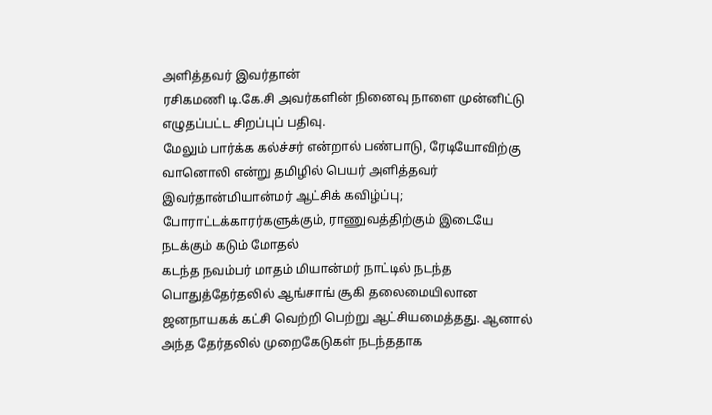அளித்தவர் இவர்தான்
ரசிகமணி டி.கே.சி அவர்களின் நினைவு நாளை முன்னிட்டு எழுதப்பட்ட சிறப்புப் பதிவு.
மேலும் பார்க்க கல்ச்சர் என்றால் பண்பாடு, ரேடியோவிற்கு வானொலி என்று தமிழில் பெயர் அளித்தவர் இவர்தான்மியான்மர் ஆட்சிக் கவிழ்ப்பு; போராட்டக்காரர்களுக்கும், ராணுவத்திற்கும் இடையே நடக்கும் கடும் மோதல்
கடந்த நவம்பர் மாதம் மியான்மர் நாட்டில் நடந்த பொதுத்தேர்தலில் ஆங்சாங் சூகி தலைமையிலான ஜனநாயகக் கட்சி வெற்றி பெற்று ஆட்சியமைத்தது. ஆனால் அந்த தேர்தலில் முறைகேடுகள் நடந்ததாக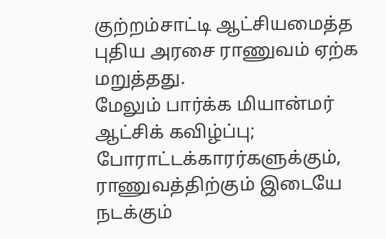குற்றம்சாட்டி ஆட்சியமைத்த புதிய அரசை ராணுவம் ஏற்க மறுத்தது.
மேலும் பார்க்க மியான்மர் ஆட்சிக் கவிழ்ப்பு; போராட்டக்காரர்களுக்கும், ராணுவத்திற்கும் இடையே நடக்கும்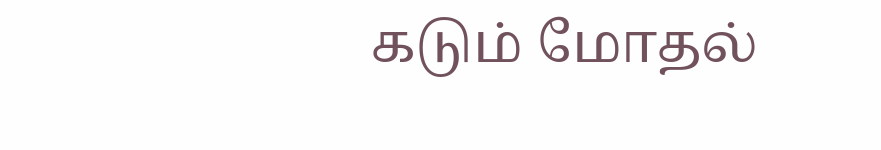கடும் மோதல்